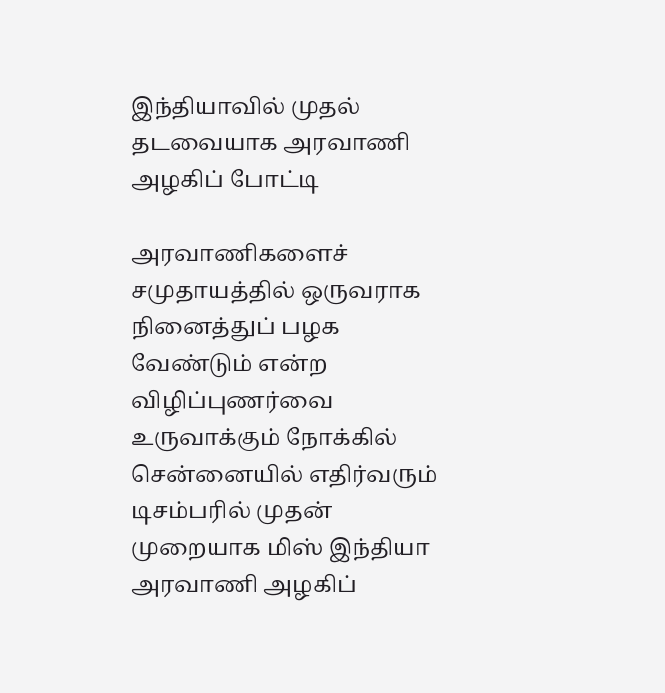இந்தியாவில் முதல் தடவையாக அரவாணி அழகிப் போட்டி

அரவாணிகளைச் சமுதாயத்தில் ஒருவராக நினைத்துப் பழக வேண்டும் என்ற விழிப்புணர்வை உருவாக்கும் நோக்கில் சென்னையில் எதிர்வரும் டிசம்பரில் முதன் முறையாக மிஸ் இந்தியா அரவாணி அழகிப்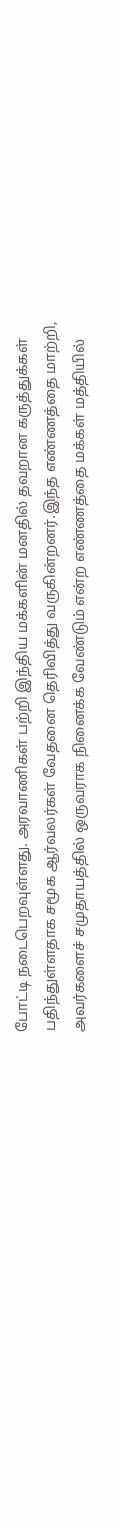போட்டி நடைபெறவுள்ளது. அரவாணிகள் பற்றி இந்திய மக்களின் மனதில் தவறான கருத்துக்கள் பதிந்துள்ளதாக சமூக ஆர்வலர்கள் வேதனை தெரிவித்து வருகின்றனர்.இந்த எண்ணத்தை மாற்றி, அவர்களைச் சமுதாயத்தில் ஒருவராக நினைக்க வேண்டும் என்ற எண்ணத்தை மக்கள் மத்தியில்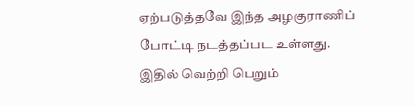ஏற்படுத்தவே இந்த அழகுராணிப் போட்டி நடத்தப்பட உள்ளது. இதில் வெற்றி பெறும்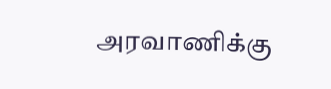அரவாணிக்கு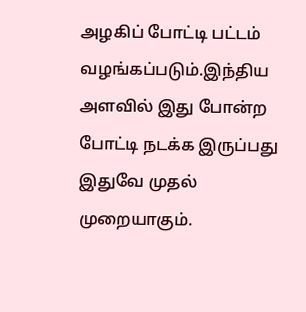அழகிப் போட்டி பட்டம் வழங்கப்படும்.இந்திய அளவில் இது போன்ற போட்டி நடக்க இருப்பது இதுவே முதல் முறையாகும்.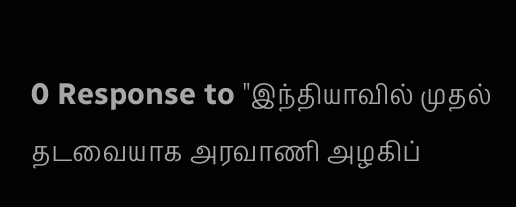0 Response to "இந்தியாவில் முதல் தடவையாக அரவாணி அழகிப்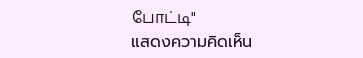போட்டி"
แสดงความคิดเห็น